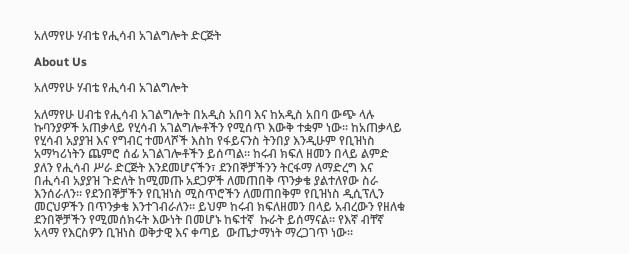አለማየሁ ሃብቴ የሒሳብ አገልግሎት ድርጅት

About Us

አለማየሁ ሃብቴ የሒሳብ አገልግሎት

አለማየሁ ሀብቴ የሒሳብ አገልግሎት በአዲስ አበባ እና ከአዲስ አበባ ውጭ ላሉ ኩባንያዎች አጠቃላይ የሂሳብ አገልግሎቶችን የሚሰጥ እውቅ ተቋም ነው። ከአጠቃላይ የሂሳብ አያያዝ እና የግብር ተመላሾች እስከ የፋይናንስ ትንበያ እንዲሁም የቢዝነስ አማካሪነትን ጨምሮ ሰፊ አገልገሎቶችን ይሰጣል። ከሩብ ክፍለ ዘመን በላይ ልምድ ያለን የሒሳብ ሥራ ድርጅት እንደመሆናችን፣ ደንበኞቻችንን ትርፋማ ለማድረግ እና በሒሳብ አያያዝ ጉድለት ከሚመጡ አደጋዎች ለመጠበቅ ጥንቃቄ ያልተለየው ስራ እንሰራለን። የደንበኞቻችን የቢዝነስ ሚስጥሮችን ለመጠበቅም የቢዝነስ ዲሲፕሊን መርህዎችን በጥንቃቄ እንተገብራለን። ይህም ከሩብ ክፍለዘመን በላይ አብረውን የዘለቁ ደንበኞቻችን የሚመሰክሩት እውነት በመሆኑ ከፍተኛ  ኩራት ይሰማናል። የእኛ ብቸኛ አላማ የእርስዎን ቢዝነስ ወቅታዊ እና ቀጣይ  ውጤታማነት ማረጋገጥ ነው።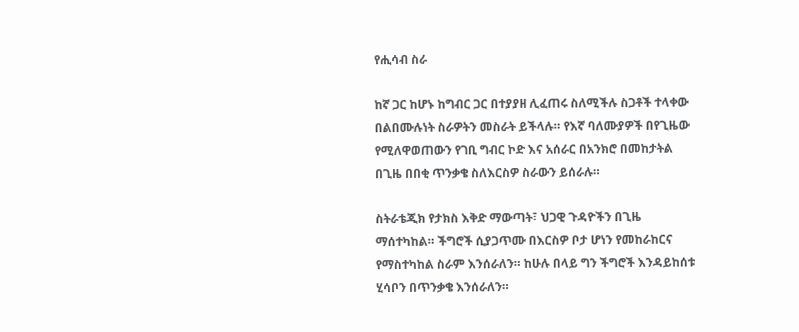የሒሳብ ስራ

ከኛ ጋር ከሆኑ ከግብር ጋር በተያያዘ ሊፈጠሩ ስለሚችሉ ስጋቶች ተላቀው በልበሙሉነት ስራዎትን መስራት ይችላሉ። የእኛ ባለሙያዎች በየጊዜው የሚለዋወጠውን የገቢ ግብር ኮድ እና አሰራር በአንክሮ በመከታትል በጊዜ በበቂ ጥንቃቄ ስለእርስዎ ስራውን ይሰራሉ።

ስትራቴጂክ የታክስ እቅድ ማውጣት፣ ህጋዊ ጉዳዮችን በጊዜ ማሰተካከል። ችግሮች ሲያጋጥሙ በእርስዎ ቦታ ሆነን የመከራከርና የማስተካከል ስራም እንሰራለን። ከሁሉ በላይ ግን ችግሮች እንዳይከሰቱ ሂሳቦን በጥንቃቄ እንሰራለን።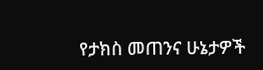የታክስ መጠንና ሁኔታዎች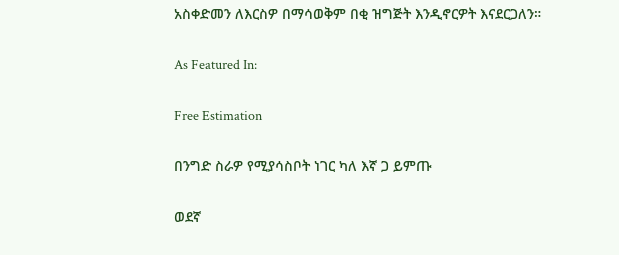አስቀድመን ለእርስዎ በማሳወቅም በቂ ዝግጅት እንዲኖርዎት እናደርጋለን።

As Featured In:

Free Estimation

በንግድ ስራዎ የሚያሳስቦት ነገር ካለ እኛ ጋ ይምጡ

ወደኛ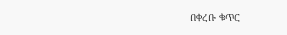በቀረቡ ቁጥር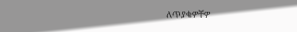ለጥያቄዎቸዎ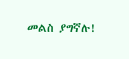መልስ ያግኛሉ!